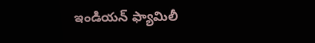ఇండియన్ ఫ్యామిలీ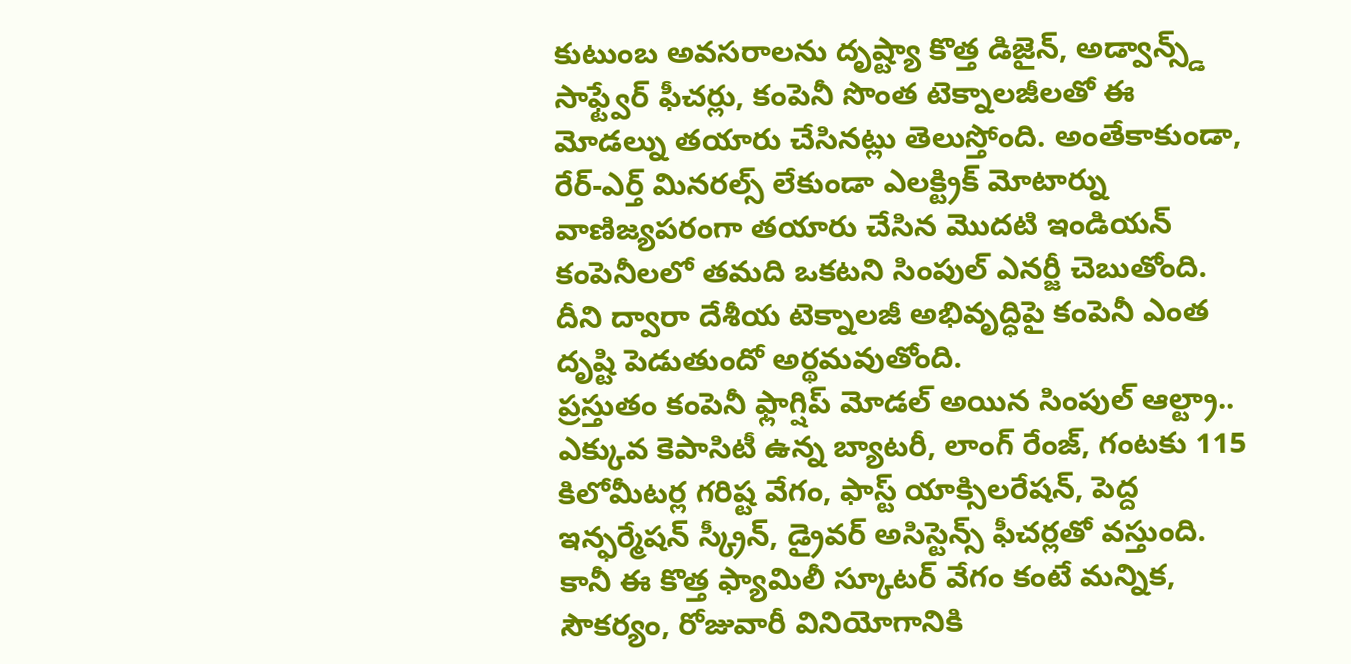కుటుంబ అవసరాలను దృష్ట్యా కొత్త డిజైన్, అడ్వాన్స్డ్ సాఫ్ట్వేర్ ఫీచర్లు, కంపెనీ సొంత టెక్నాలజీలతో ఈ మోడల్ను తయారు చేసినట్లు తెలుస్తోంది. అంతేకాకుండా, రేర్-ఎర్త్ మినరల్స్ లేకుండా ఎలక్ట్రిక్ మోటార్ను వాణిజ్యపరంగా తయారు చేసిన మొదటి ఇండియన్ కంపెనీలలో తమది ఒకటని సింపుల్ ఎనర్జీ చెబుతోంది. దీని ద్వారా దేశీయ టెక్నాలజీ అభివృద్ధిపై కంపెనీ ఎంత దృష్టి పెడుతుందో అర్థమవుతోంది.
ప్రస్తుతం కంపెనీ ఫ్లాగ్షిప్ మోడల్ అయిన సింపుల్ ఆల్ట్రా.. ఎక్కువ కెపాసిటీ ఉన్న బ్యాటరీ, లాంగ్ రేంజ్, గంటకు 115 కిలోమీటర్ల గరిష్ట వేగం, ఫాస్ట్ యాక్సిలరేషన్, పెద్ద ఇన్ఫర్మేషన్ స్క్రీన్, డ్రైవర్ అసిస్టెన్స్ ఫీచర్లతో వస్తుంది. కానీ ఈ కొత్త ఫ్యామిలీ స్కూటర్ వేగం కంటే మన్నిక, సౌకర్యం, రోజువారీ వినియోగానికి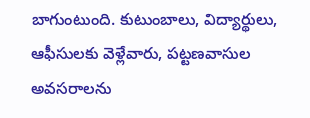బాగుంటుంది. కుటుంబాలు, విద్యార్థులు, ఆఫీసులకు వెళ్లేవారు, పట్టణవాసుల అవసరాలను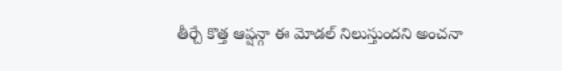తీర్చే కొత్త ఆప్షన్గా ఈ మోడల్ నిలుస్తుందని అంచనా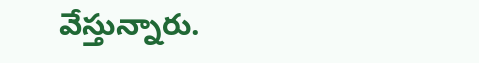వేస్తున్నారు.